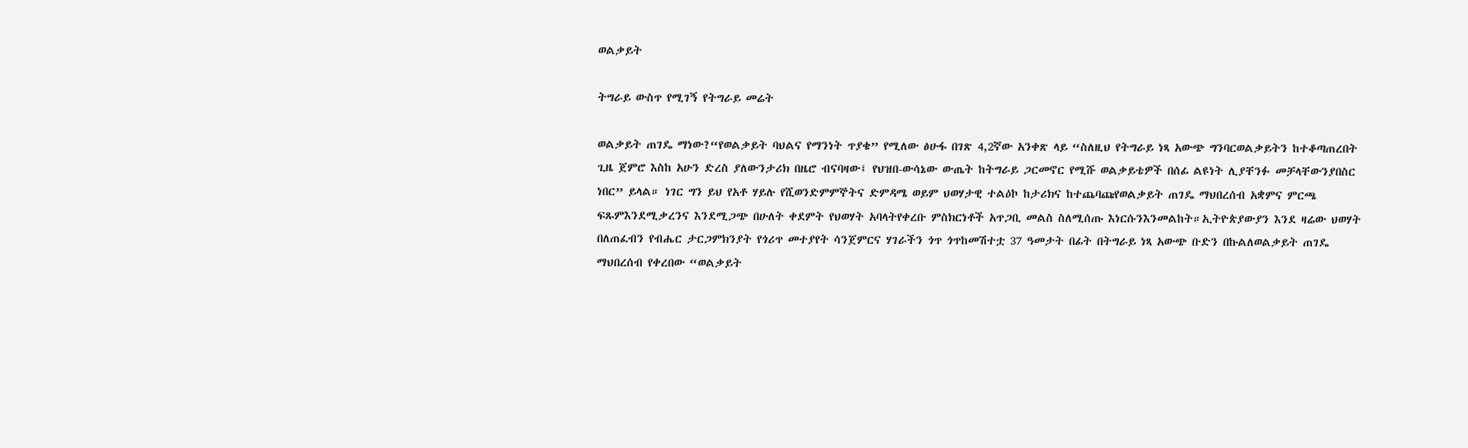ወልቃይት

ትግራይ ውስጥ የሚገኝ የትግራይ መሬት

ወልቃይት ጠገዴ ማነው?“የወልቃይት ባህልና የማንነት ጥያቄ” የሚለው ፅሁፋ በገጽ 4,2ኛው አንቀጽ ላይ “ስለዚህ የትግራይ ነጻ አውጭ ግንባርወልቃይትን ከተቆጣጠረበት ጊዜ ጀምሮ እስከ አሁን ድረስ ያለውንታሪክ በዜሮ ብናባዛው፤ የህዝበ-ውሳኔው ውጤት ከትግራይ ጋርመኖር የሚሹ ወልቃይቴዎች በሰፊ ልዩነት ሊያቸንፉ መቻላቸውንያበስር ነበር” ይላል። ነገር ግን ይህ የአቶ ሃይሉ የሺወንድምምኞትና ድምዳሜ ወይም ህወሃታዊ ተልዕኮ ከታሪክና ከተጨባጩየወልቃይት ጠገዴ ማህበረሰብ አቋምና ምርጫ ፍጹምእንደሚቃረንና እንደሚጋጭ በሁለት ቀደምት የህወሃት አባላትየቀረቡ ምስክርነቶች አጥጋቢ መልስ ስለሚሰጡ እነርሱንእንመልከት።ኢትዮጵያውያን እንደ ዛሬው ህወሃት በለጠፈብን የብሔር ታርጋምክንያት የጎሪጥ መተያየት ሳንጀምርና ሃገራችን ጎጥ ጎጥከመሽተቷ 37 ዓመታት በፊት በትግራይ ነጻ አውጭ ቡድን በኩልለወልቃይት ጠገዴ ማህበረሰብ የቀረበው “ወልቃይት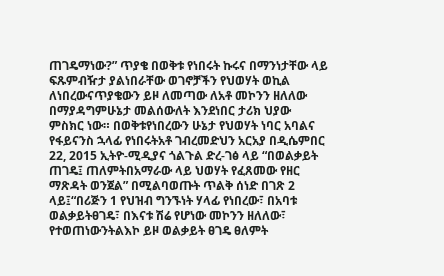ጠገዴማነው?” ጥያቄ በወቅቱ የነበሩት ኩሩና በማንነታቸው ላይ ፍጹምብዥታ ያልነበራቸው ወገኖቻችን የህወሃት ወኪል ለነበረውናጥያቄውን ይዞ ለመጣው ለአቶ መኮንን ዘለለው በማያዳግምሁኔታ መልሰውለት እንደነበር ታሪክ ህያው ምስክር ነው። በወቅቱየነበረውን ሁኔታ የህወሃት ነባር አባልና የፋይናንስ ኋላፊ የነበሩትአቶ ገብረመድህን አርአያ በዲሴምበር 22, 2015 ኢትዮ-ሚዲያና ጎልጉል ድረ-ገፅ ላይ “በወልቃይት ጠገዴ፤ ጠለምትበአማራው ላይ ህወሃት የፈጸመው የዘር ማጽዳት ወንጀል” በሚልባወጡት ጥልቅ ሰነድ በገጽ 2 ላይ፤“በሪጅን 1 የህዝብ ግንኙነት ሃላፊ የነበረው፣ በአባቱ ወልቃይትፀገዴ፣ በእናቱ ሽሬ የሆነው መኮንን ዘለለው፣ የተወጠነውንትልእኮ ይዞ ወልቃይት ፀገዴ ፀለምት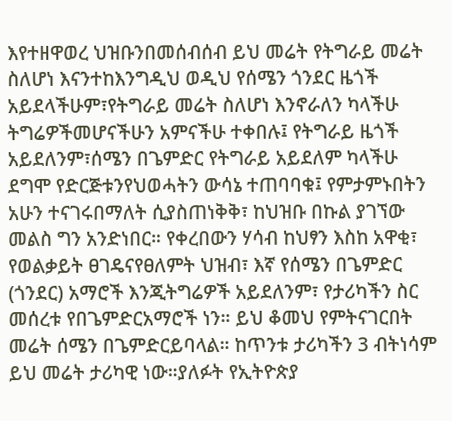እየተዘዋወረ ህዝቡንበመሰብሰብ ይህ መሬት የትግራይ መሬት ስለሆነ እናንተከእንግዲህ ወዲህ የሰሜን ጎንደር ዜጎች አይደላችሁም፣የትግራይ መሬት ስለሆነ እንኖራለን ካላችሁ ትግሬዎችመሆናችሁን አምናችሁ ተቀበሉ፤ የትግራይ ዜጎች አይደለንም፣ሰሜን በጌምድር የትግራይ አይደለም ካላችሁ ደግሞ የድርጅቱንየህወሓትን ውሳኔ ተጠባባቁ፤ የምታምኑበትን አሁን ተናገሩበማለት ሲያስጠነቅቅ፣ ከህዝቡ በኩል ያገኘው መልስ ግን አንድነበር። የቀረበውን ሃሳብ ከህፃን እስከ አዋቂ፣ የወልቃይት ፀገዴናየፀለምት ህዝብ፣ እኛ የሰሜን በጌምድር (ጎንደር) አማሮች እንጂትግሬዎች አይደለንም፣ የታሪካችን ስር መሰረቱ የበጌምድርአማሮች ነን። ይህ ቆመህ የምትናገርበት መሬት ሰሜን በጌምድርይባላል። ከጥንቱ ታሪካችን 3 ብትነሳም ይህ መሬት ታሪካዊ ነው።ያለፉት የኢትዮጵያ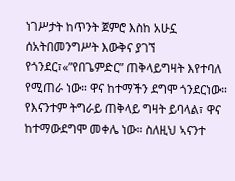ነገሥታት ከጥንት ጀምሮ እስከ አሁኗ ሰአትበመንግሥት እውቅና ያገኘ የጎንደር፣«”የበጌምድር” ጠቅላይግዛት እየተባለ የሚጠራ ነው። ዋና ከተማችን ደግሞ ጎንደርነው። የእናንተም ትግራይ ጠቅላይ ግዛት ይባላል፣ ዋና ከተማውደግሞ መቀሌ ነው። ስለዚህ ኣናንተ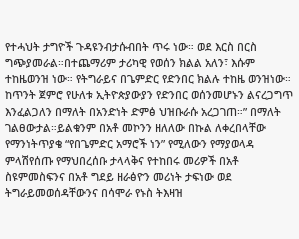የተሓህት ታግዮች ጉዳዩንብታሱብበት ጥሩ ነው። ወደ እርስ በርስ ግጭያመራል።በተጨማሪም ታሪካዊ የወሰን ክልል አለን፣ እሱም ተከዜወንዝ ነው። የትግራይና በጌምድር የድንበር ክልሉ ተከዜ ወንዝነው። ከጥንት ጀምሮ የሁለቱ ኢትዮጵያውያን የድንበር ወሰንመሆኑን ልናረጋግጥ እንፈልጋለን በማለት በአንድነት ድምፅ ህዝቡራሱ አረጋገጠ።” በማለት ገልፀውታል።ይልቁንም በአቶ መኮንን ዘለለው በኩል ለቀረበላቸው የማንነትጥያቄ “የበጌምድር አማሮች ነን” የሚለውን የማያወላዳ ምላሽየሰጡ የማህበረሰቡ ታላላቅና የተከበሩ መሪዎች በአቶ ስዩምመስፍንና በአቶ ግደይ ዘራፅዮን መሪነት ታፍነው ወደ ትግራይመወሰዳቸውንና በሳሞራ የኑስ ትእዛዝ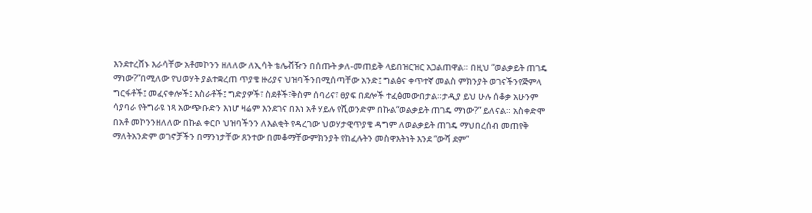እንደተረሸኑ እራሳቸው አቶመኮንን ዘለለው ለኢሳት ቴሌቭዥን በሰጡት ቃለ-መጠይቅ ላይበዝርዝር አጋልጠዋል። በዚህ “ወልቃይት ጠገዴ ማነው?”በሚለው የህወሃት ያልተቋረጠ ጥያቄ ዙሪያና ህዝባችንበሚሰጣቸው አንድ፤ ግልፅና ቀጥተኛ መልስ ምክንያት ወገናችንየጅምላ ግርፋቶች፤ መፈናቀሎች፤ እስራቶች፤ ግድያዎች፣ ስደቶች፣ቅስም ሰባሪና፣ ፀያፍ በደሎች ተፈፅመውበታል።ታዲያ ይህ ሁሉ ሰቆቃ አሁንም ሳያባራ የትግራዩ ነጻ አውጭቡድን እነሆ ዛሬም እንደገና በእነ አቶ ሃይሉ የሺወንድም በኩል“ወልቃይት ጠገዴ ማነው?” ይለናል። አስቀድሞ በአቶ መኮንንዘለለው በኩል ቀርቦ ህዝባችንን ለእልቂት የዳረገው ህወሃታዊጥያቄ ዳግም ለወልቃይት ጠገዴ ማህበረሰብ መጠየቅ ማለትአንድም ወገኖቻችን በማንነታቸው ጸንተው በመቆማቸውምክንያት የከፈሉትን መስዋእትነት እንደ “ውሻ ደም”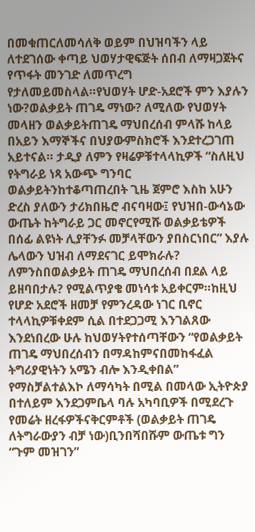በመቁጠርለመሳለቅ ወይም በህዝባችን ላይ ለተደገሰው ቀጣይ ህወሃታዊፍጅት ሰበብ ለማዛጋጀትና የጥፋት መንገድ ለመጥረግ የታለመይመስላል።የህወሃት ሆድ-አደሮች ምን እያሉን ነው?ወልቃይት ጠገዴ ማነው? ለሚለው የህወሃት መላዘን ወልቃይትጠገዴ ማህበረሰብ ምላሹ ከላይ በአይን እማኞችና በህያውምስክሮች እንደተረጋገጠ አይተናል። ታዲያ ለምን የዛሬዎቹተላላኪዎች “ስለዚህ የትግራይ ነጻ አውጭ ግንባር ወልቃይትንከተቆጣጠረበት ጊዜ ጀምሮ እስከ አሁን ድረስ ያለውን ታሪክበዜሮ ብናባዛው፤ የህዝበ-ውሳኔው ውጤት ከትግራይ ጋር መኖርየሚሹ ወልቃይቴዎች በሰፊ ልዩነት ሊያቸንፉ መቻላቸውን ያበስርነበር” እያሉ ሌላውን ህዝብ ለማደናገር ይሞክራሉ? ለምንስበወልቃይት ጠገዴ ማህበረሰብ በደል ላይ ይዘባበታሉ? የሚልጥያቄ መነሳቱ አይቀርም።ከዚህ የሆድ አደሮች ዘመቻ የምንረዳው ነገር ቢኖር ተላላኪዎቹቀደም ሲል በተደጋጋሚ እንገልጸው እንደነበረው ሁሉ ከህወሃትየተሰጣቸውን “የወልቃይት ጠገዴ ማህበረሰብን በማዳከምናበመከፋፈል ትግሪያዊነትን አሜን ብሎ እንዲቀበል” የማስቻልተልእኮ ለማሳካት በሚል በመላው ኢትዮጵያ በተለይም እንደጋምቤላ ባሉ አካባቢዎች በሚደረጉ የመሬት ዘረፋዎችናቅርምቶች (ወልቃይት ጠገዴ ለትግራውያን ብቻ ነው)ቢንበሻበሹም ውጤቱ ግን “ጉም መዝገን”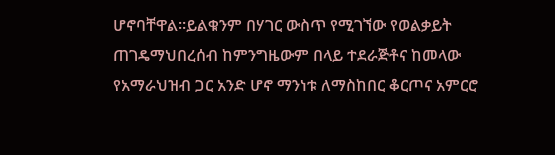ሆኖባቸዋል።ይልቁንም በሃገር ውስጥ የሚገኘው የወልቃይት ጠገዴማህበረሰብ ከምንግዜውም በላይ ተደራጅቶና ከመላው የአማራህዝብ ጋር አንድ ሆኖ ማንነቱ ለማስከበር ቆርጦና አምርሮ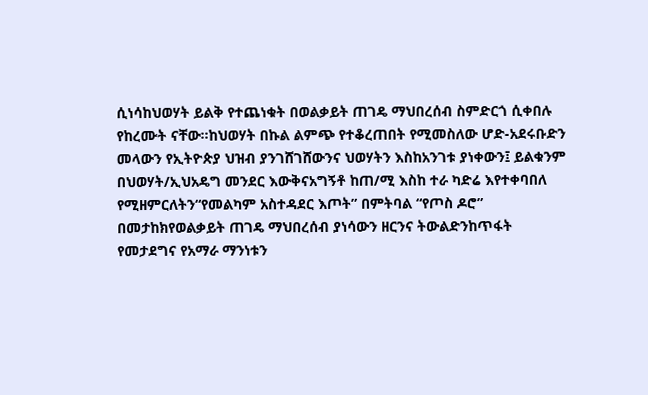ሲነሳከህወሃት ይልቅ የተጨነቁት በወልቃይት ጠገዴ ማህበረሰብ ስምድርጎ ሲቀበሉ የከረሙት ናቸው።ከህወሃት በኩል ልምጭ የተቆረጠበት የሚመስለው ሆድ-አደሩቡድን መላውን የኢትዮጵያ ህዝብ ያንገሸገሸውንና ህወሃትን እስከአንገቱ ያነቀውን፤ ይልቁንም በህወሃት/ኢህአዴግ መንደር እውቅናአግኝቶ ከጠ/ሚ እስከ ተራ ካድሬ እየተቀባበለ የሚዘምርለትን“የመልካም አስተዳደር እጦት” በምትባል “የጦስ ዶሮ” በመታከክየወልቃይት ጠገዴ ማህበረሰብ ያነሳውን ዘርንና ትውልድንከጥፋት የመታደግና የአማራ ማንነቱን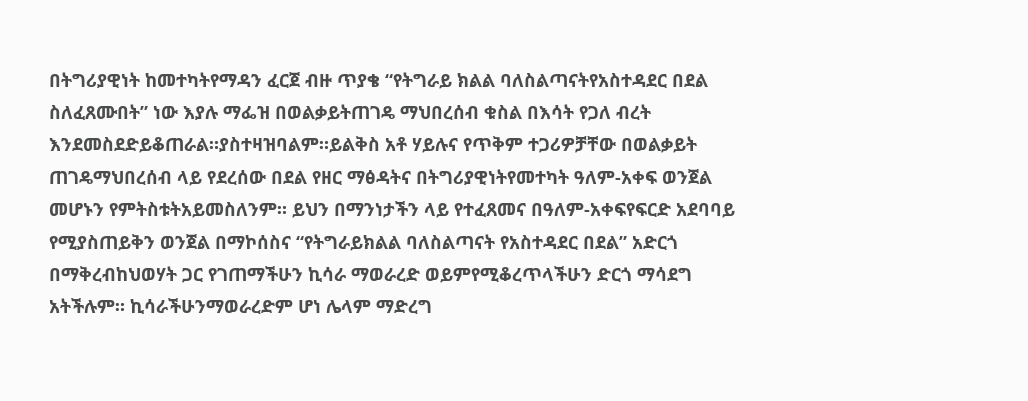በትግሪያዊነት ከመተካትየማዳን ፈርጀ ብዙ ጥያቄ “የትግራይ ክልል ባለስልጣናትየአስተዳደር በደል ስለፈጸሙበት” ነው እያሉ ማፌዝ በወልቃይትጠገዴ ማህበረሰብ ቁስል በእሳት የጋለ ብረት እንደመስደድይቆጠራል።ያስተዛዝባልም።ይልቅስ አቶ ሃይሉና የጥቅም ተጋሪዎቻቸው በወልቃይት ጠገዴማህበረሰብ ላይ የደረሰው በደል የዘር ማፅዳትና በትግሪያዊነትየመተካት ዓለም-አቀፍ ወንጀል መሆኑን የምትስቱትአይመስለንም። ይህን በማንነታችን ላይ የተፈጸመና በዓለም-አቀፍየፍርድ አደባባይ የሚያስጠይቅን ወንጀል በማኮሰስና “የትግራይክልል ባለስልጣናት የአስተዳደር በደል” አድርጎ በማቅረብከህወሃት ጋር የገጠማችሁን ኪሳራ ማወራረድ ወይምየሚቆረጥላችሁን ድርጎ ማሳደግ አትችሉም። ኪሳራችሁንማወራረድም ሆነ ሌላም ማድረግ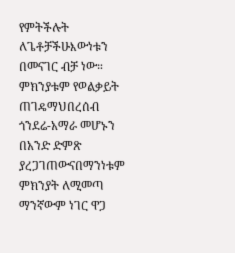የምትችሉት ለጌቶቻችሁእውነቱን በመናገር ብቻ ነው። ምክንያቱም የወልቃይት ጠገዴማህበረሰብ ጎንደሬ-አማራ መሆኑን በአንድ ድምጽ ያረጋገጠውናበማንነቱም ምክንያት ለሚመጣ ማንኛውም ነገር ዋጋ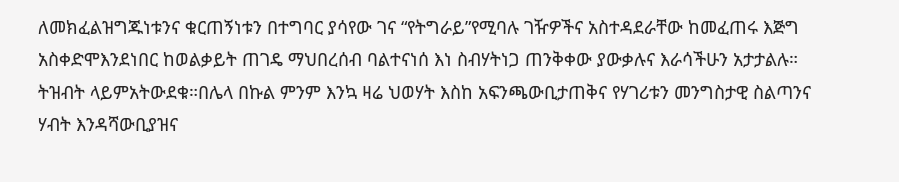ለመክፈልዝግጁነቱንና ቁርጠኝነቱን በተግባር ያሳየው ገና “የትግራይ”የሚባሉ ገዥዎችና አስተዳደራቸው ከመፈጠሩ እጅግ አስቀድሞእንደነበር ከወልቃይት ጠገዴ ማህበረሰብ ባልተናነሰ እነ ስብሃትነጋ ጠንቅቀው ያውቃሉና እራሳችሁን አታታልሉ። ትዝብት ላይምአትውደቁ።በሌላ በኩል ምንም እንኳ ዛሬ ህወሃት እስከ አፍንጫውቢታጠቅና የሃገሪቱን መንግስታዊ ስልጣንና ሃብት እንዳሻውቢያዝና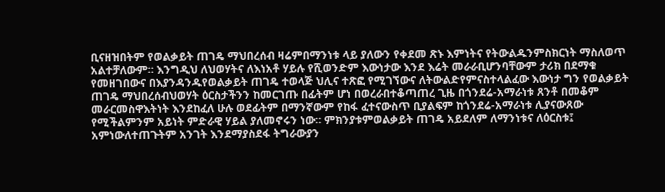ቢናዘዝበትም የወልቃይት ጠገዴ ማህበረሰብ ዛሬምበማንነቱ ላይ ያለውን የቀደመ ጽኑ እምነትና የትውልዱንምስክርነት ማስለወጥ አልተቻለውም። እንግዲህ ለህወሃትና ለእነአቶ ሃይሉ የሺወንድም እውነታው እንደ እሬት መራራቢሆንባቸውም ታሪክ በደማቁ የመዘገበውና በእያንዳንዱየወልቃይት ጠገዴ ተወላጅ ህሊና ተጽፎ የሚገኘውና ለትውልድየምናስተላልፈው እውነታ ግን የወልቃይት ጠገዴ ማህበረሰብህወሃት ዕርስታችንን ከመርገጡ በፊትም ሆነ በወረራበተቆጣጠረ ጊዜ በጎንደሬ-አማራነቱ ጸንቶ በመቆም መራርመስዋእትነት እንደከፈለ ሁሉ ወደፊትም በማንኛውም የከፋ ፈተናውስጥ ቢያልፍም ከጎንደሬ-አማራነቱ ሊያናውጸው የሚችልምንም አይነት ምድራዊ ሃይል ያለመኖሩን ነው። ምክንያቱምወልቃይት ጠገዴ አይደለም ለማንነቱና ለዕርስቱ፤ አምነውለተጠጉትም አንገት እንደማያስደፋ ትግራውያን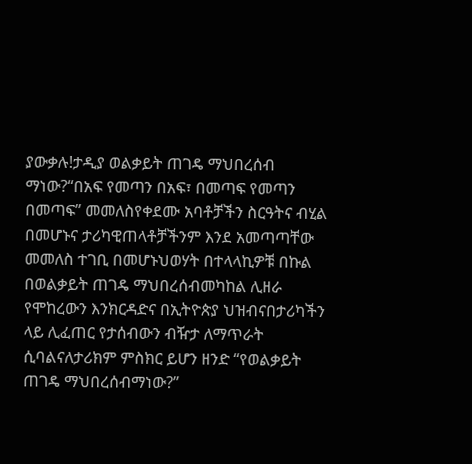ያውቃሉ!ታዲያ ወልቃይት ጠገዴ ማህበረሰብ ማነው?“በአፍ የመጣን በአፍ፣ በመጣፍ የመጣን በመጣፍ” መመለስየቀደሙ አባቶቻችን ስርዓትና ብሂል በመሆኑና ታሪካዊጠላቶቻችንም እንደ አመጣጣቸው መመለስ ተገቢ በመሆኑህወሃት በተላላኪዎቹ በኩል በወልቃይት ጠገዴ ማህበረሰብመካከል ሊዘራ የሞከረውን እንክርዳድና በኢትዮጵያ ህዝብናበታሪካችን ላይ ሊፈጠር የታሰብውን ብዥታ ለማጥራት ሲባልናለታሪክም ምስክር ይሆን ዘንድ “የወልቃይት ጠገዴ ማህበረሰብማነው?”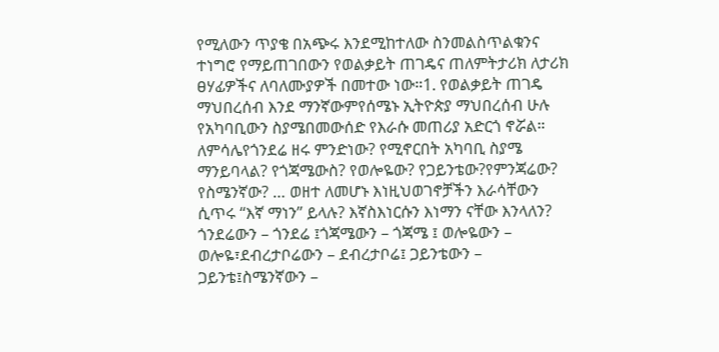የሚለውን ጥያቄ በአጭሩ እንደሚከተለው ስንመልስጥልቁንና ተነግሮ የማይጠገበውን የወልቃይት ጠገዴና ጠለምትታሪክ ለታሪክ ፀሃፊዎችና ለባለሙያዎች በመተው ነው።1. የወልቃይት ጠገዴ ማህበረሰብ እንደ ማንኛውምየሰሜኑ ኢትዮጵያ ማህበረሰብ ሁሉ የአካባቢውን ስያሜበመውሰድ የእራሱ መጠሪያ አድርጎ ኖሯል። ለምሳሌየጎንደሬ ዘሩ ምንድነው? የሚኖርበት አካባቢ ስያሜ ማንይባላል? የጎጃሜውስ? የወሎዬው? የጋይንቴው?የምንጃሬው? የስሜንኛው? … ወዘተ ለመሆኑ እነዚህወገኖቻችን እራሳቸውን ሲጥሩ “እኛ ማነን” ይላሉ? እኛስእነርሱን እነማን ናቸው እንላለን? ጎንደሬውን – ጎንደሬ ፤ጎጃሜውን – ጎጃሜ ፤ ወሎዬውን – ወሎዬ፣ደብረታቦሬውን – ደብረታቦሬ፤ ጋይንቴውን – ጋይንቴ፤ስሜንኛውን –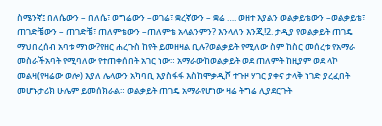ስሜንኛ፤ በለሴውን – በለሴ፣ ወግሬውን –ወገሬ፣ ቋረኛውን – ቋሬ …. ወዘተ እያልን ወልቃይቴውን –ወልቃይቴ፣ ጠገድቼውን – ጠገድቼ፣ ጠለምቴውን –ጠለምቴ አላልንምን? እንላለን እንጂ!2. ታዲያ የወልቃይት ጠገዴ ማህበረሰብ አባቱ ማነው?የዘር ሐረጉስ ከየት ይመዘዛል ቢሉ?ወልቃይት የሚለው ስም ከስር መሰረቱ የአማራ መስራችአባት የሚባለው የተጠቀሰበት አገር ነው። አማራውከወልቃይት ወደ ጠለምት ከዚያም ወደ ላኮ መልዛ(የዛሬው ወሎ) እያለ ሌላውን አካባቢ እያስፋፋ እስከሞቃዲሾ ተጉዞ ሃገር ያቀና ታላቅ ነገድ ያረፈበት መሆኑታሪክ ሁሌም ይመሰክራል። ወልቃይት ጠገዴ አማራየሆነው ዛሬ ትግሬ ሊያደርጉት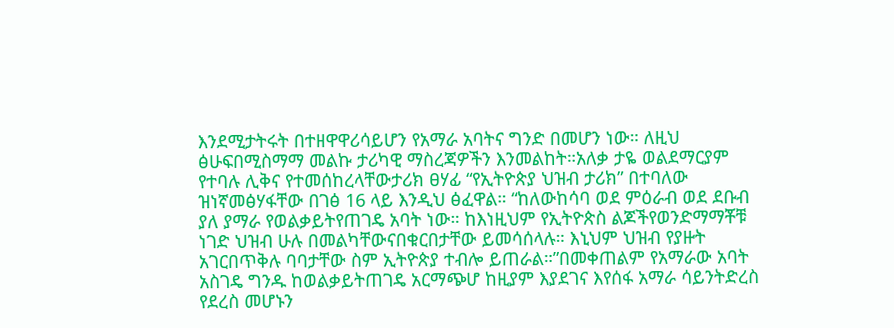እንደሚታትሩት በተዘዋዋሪሳይሆን የአማራ አባትና ግንድ በመሆን ነው። ለዚህ ፅሁፍበሚስማማ መልኩ ታሪካዊ ማስረጃዎችን እንመልከት።አለቃ ታዬ ወልደማርያም የተባሉ ሊቅና የተመሰከረላቸውታሪክ ፀሃፊ “የኢትዮጵያ ህዝብ ታሪክ” በተባለው ዝነኛመፅሃፋቸው በገፅ 16 ላይ እንዲህ ፅፈዋል። “ከለውከሳባ ወደ ምዕራብ ወደ ደቡብ ያለ ያማራ የወልቃይትየጠገዴ አባት ነው። ከእነዚህም የኢትዮጵስ ልጆችየወንድማማቾቹ ነገድ ህዝብ ሁሉ በመልካቸውናበቁርበታቸው ይመሳሰላሉ። እኒህም ህዝብ የያዙት አገርበጥቅሉ ባባታቸው ስም ኢትዮጵያ ተብሎ ይጠራል።”በመቀጠልም የአማራው አባት አስገዴ ግንዱ ከወልቃይትጠገዴ አርማጭሆ ከዚያም እያደገና እየሰፋ አማራ ሳይንትድረስ የደረስ መሆኑን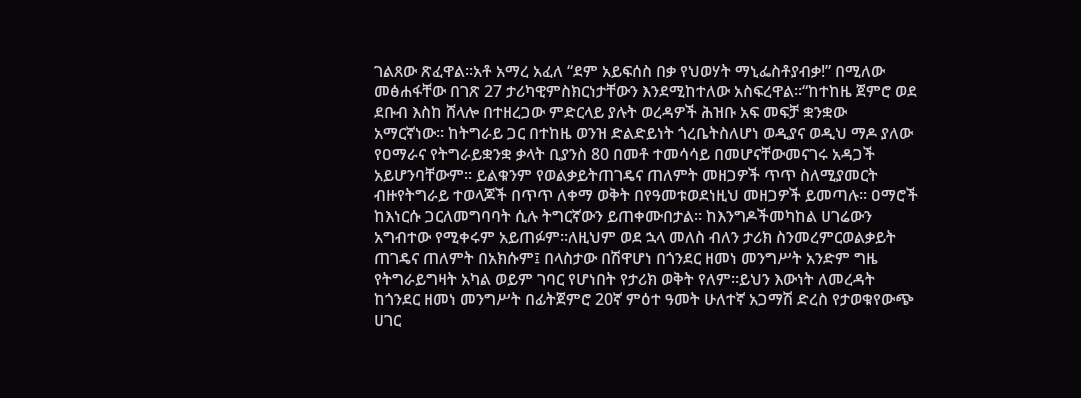ገልጸው ጽፈዋል።አቶ አማረ አፈለ “ደም አይፍሰስ በቃ የህወሃት ማኒፌስቶያብቃ!” በሚለው መፅሐፋቸው በገጽ 27 ታሪካዊምስክርነታቸውን እንደሚከተለው አስፍረዋል።“ከተከዜ ጀምሮ ወደ ደቡብ እስከ ሸላሎ በተዘረጋው ምድርላይ ያሉት ወረዳዎች ሕዝቡ አፍ መፍቻ ቋንቋው አማርኛነው። ከትግራይ ጋር በተከዜ ወንዝ ድልድይነት ጎረቤትስለሆነ ወዲያና ወዲህ ማዶ ያለው የዐማራና የትግራይቋንቋ ቃላት ቢያንስ 80 በመቶ ተመሳሳይ በመሆናቸውመናገሩ አዳጋች አይሆንባቸውም። ይልቁንም የወልቃይትጠገዴና ጠለምት መዘጋዎች ጥጥ ስለሚያመርት ብዙየትግራይ ተወላጆች በጥጥ ለቀማ ወቅት በየዓመቱወደነዚህ መዘጋዎች ይመጣሉ። ዐማሮች ከእነርሱ ጋርለመግባባት ሲሉ ትግርኛውን ይጠቀሙበታል። ከእንግዶችመካከል ሀገሬውን አግብተው የሚቀሩም አይጠፉም።ለዚህም ወደ ኋላ መለስ ብለን ታሪክ ስንመረምርወልቃይት ጠገዴና ጠለምት በአክሱም፤ በላስታው በሽዋሆነ በጎንደር ዘመነ መንግሥት አንድም ግዜ የትግራይግዛት አካል ወይም ገባር የሆነበት የታሪክ ወቅት የለም።ይህን እውነት ለመረዳት ከጎንደር ዘመነ መንግሥት በፊትጀምሮ 20ኛ ምዕተ ዓመት ሁለተኛ አጋማሽ ድረስ የታወቁየውጭ ሀገር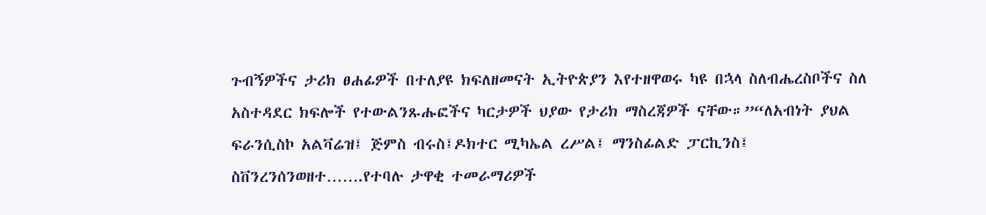ጉብኝዎችና ታሪክ ፀሐፊዎች በተለያዩ ክፍለዘመናት ኢትዮጵያን እየተዘዋወሩ ካዩ በኋላ ስለብሔረስቦችና ስለ አስተዳደር ክፍሎች የተውልንጹሑፎችና ካርታዎች ህያው የታሪክ ማስረጃዎች ናቸው።”“ለአብነት ያህል ፍራንሲስኮ አልቫሬዝ፤ ጅምስ ብሩስ፤ዶክተር ሚካኤል ረሥል፤ ማንስፊልድ ፓርኪንስ፤ ስቨንረንሰንወዘተ…….የተባሉ ታዋቂ ተመራማሪዎች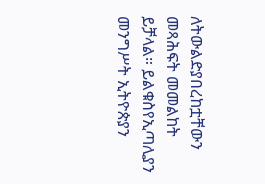ለትውልድያበረከቷቸውን መጻሕፍት መመልከት ይቻላል። ይልቁስየኢጣሊያን መንግሥት ኢትዮጵያን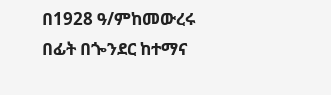በ1928 ዓ/ምከመውረሩ በፊት በጐንደር ከተማና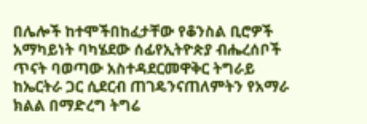በሌሎች ከተሞችበከፈታቸው የቆንስል ቢሮዎች አማካይነት ባካሄደው ሰፊየኢትዮጵያ ብሔረሰቦች ጥናት ባወጣው አስተዳደርመዋቅር ትግራይ ከኤርትራ ጋር ሲደርብ ጠገዴንናጠለምትን የአማራ ክልል በማድረግ ትግሬ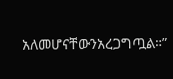አለመሆናቸውንአረጋግጧል።”